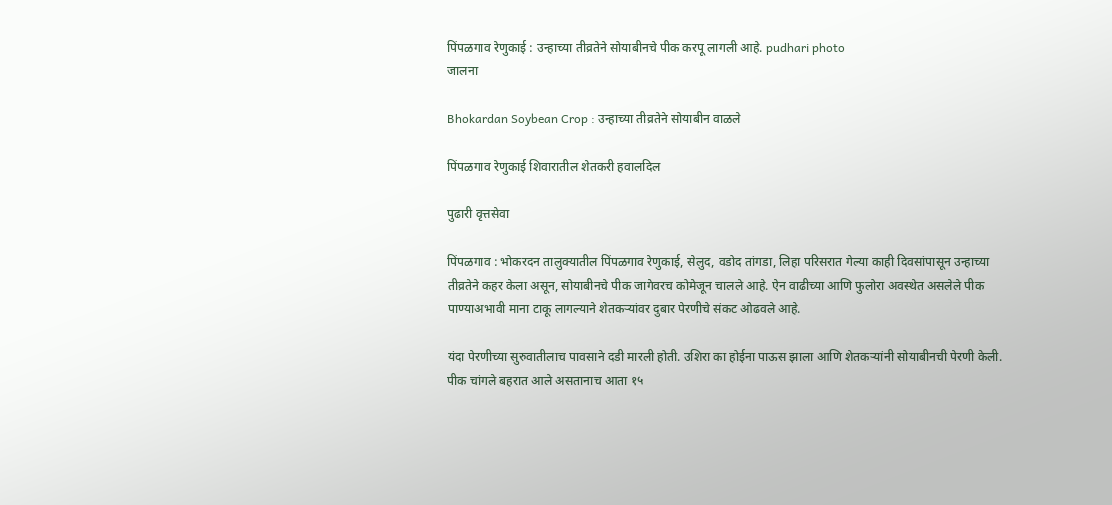पिंपळगाव रेणुकाई : उन्हाच्या तीव्रतेने सोयाबीनचे पीक करपू लागली आहे. pudhari photo
जालना

Bhokardan Soybean Crop : उन्हाच्या तीव्रतेने सोयाबीन वाळले

पिंपळगाव रेणुकाई शिवारातील शेतकरी हवालदिल

पुढारी वृत्तसेवा

पिंपळगाव : भोकरदन तालुक्यातील पिंपळगाव रेणुकाई, सेलुद, वडोद तांगडा, लिहा परिसरात गेल्या काही दिवसांपासून उन्हाच्या तीव्रतेने कहर केला असून, सोयाबीनचे पीक जागेवरच कोमेजून चालले आहे. ऐन वाढीच्या आणि फुलोरा अवस्थेत असलेले पीक पाण्याअभावी माना टाकू लागल्याने शेतकऱ्यांवर दुबार पेरणीचे संकट ओढवले आहे.

यंदा पेरणीच्या सुरुवातीलाच पावसाने दडी मारली होती. उशिरा का होईना पाऊस झाला आणि शेतकऱ्यांनी सोयाबीनची पेरणी केली. पीक चांगले बहरात आले असतानाच आता १५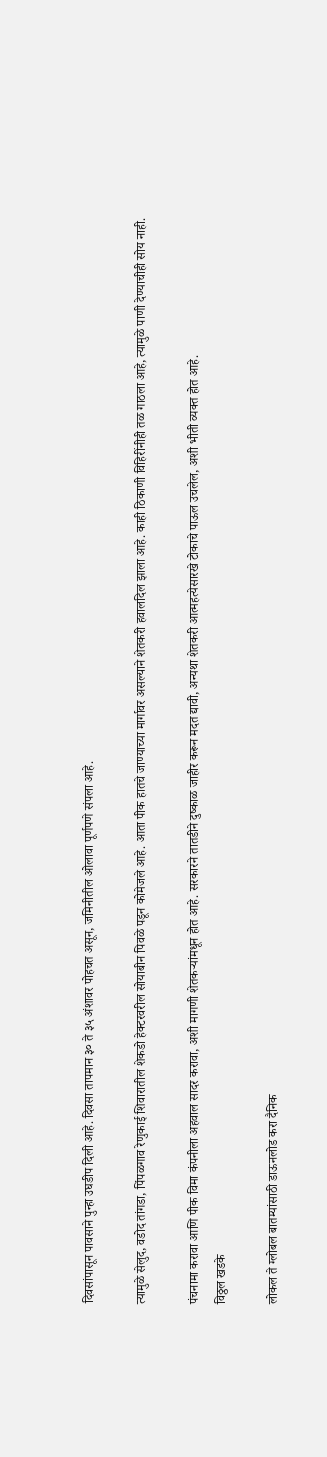दिवसांपासून पावसाने पुन्हा उघडीप दिली आहे. दिवसा तापमान ३० ते ३५ अंशावर पोहचत असून, जमिनीतील ओलावा पूर्णपणे संपला आहे.

त्यामुळे सेलुद, वडोद तांगडा, पिंपळगाव रेणुकाई शिवारातील शेकडो हेक्टरवरील सोयाबीन पिवळे पडून कोमेजले आहे. आता पीक हातचे जाण्याच्या मार्गावर असल्याने शेतकरी हवालदिल झाला आहे. काही ठिकाणी विहिरींनीही तळ गाठला आहे, त्यामुळे पाणी देण्याचीही सोय नाही.

पंचनामा करावा आणि पीक विमा कंपनीला अहवाल सादर करावा, अशी मागणी शेतकऱ्यांमधून होत आहे. सरकारने तातडीने दुष्काळ जाहीर करून मदत द्यावी, अन्यथा शेतकरी आत्महत्येसारखे टोकाचे पाऊल उचलेल, अशी भीती व्यक्त होत आहे.
विठ्ठल खडके

लोकल ते ग्लोबल बातम्यांसाठी डाऊनलोड करा दैनिक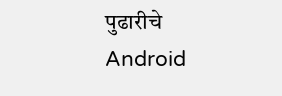पुढारीचे Android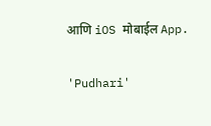आणि iOS मोबाईल App.

'Pudhari'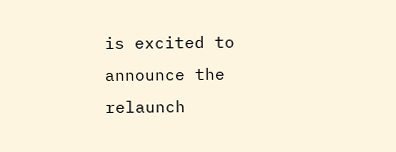is excited to announce the relaunch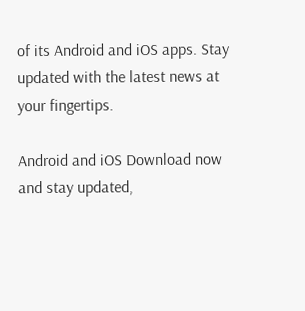of its Android and iOS apps. Stay updated with the latest news at your fingertips.

Android and iOS Download now and stay updated,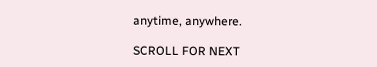anytime, anywhere.

SCROLL FOR NEXT